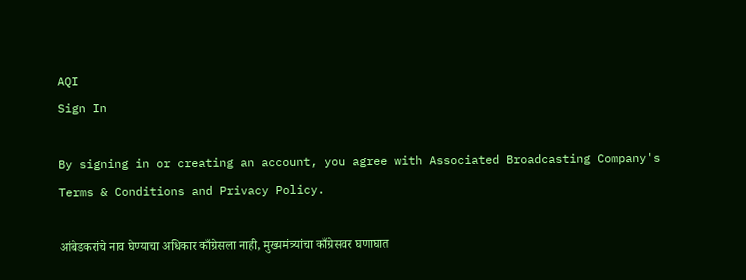AQI
Sign In

By signing in or creating an account, you agree with Associated Broadcasting Company's Terms & Conditions and Privacy Policy.

आंबेडकरांचे नाव घेण्याचा अधिकार काँग्रेसला नाही, मुख्यमंत्र्यांचा काँग्रेसवर घणाघात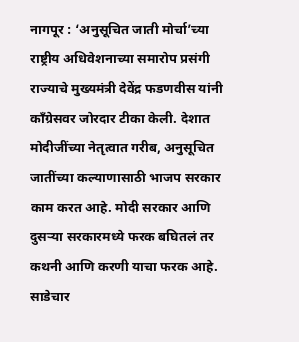नागपूर : ‘अनुसूचित जाती मोर्चा’च्या राष्ट्रीय अधिवेशनाच्या समारोप प्रसंगी राज्याचे मुख्यमंत्री देवेंद्र फडणवीस यांनी  काँग्रेसवर जोरदार टीका केली. देशात मोदीजींच्या नेतृत्वात गरीब, अनुसूचित जातींच्या कल्याणासाठी भाजप सरकार काम करत आहे. मोदी सरकार आणि दुसऱ्या सरकारमध्ये फरक बघितलं तर कथनी आणि करणी याचा फरक आहे. साडेचार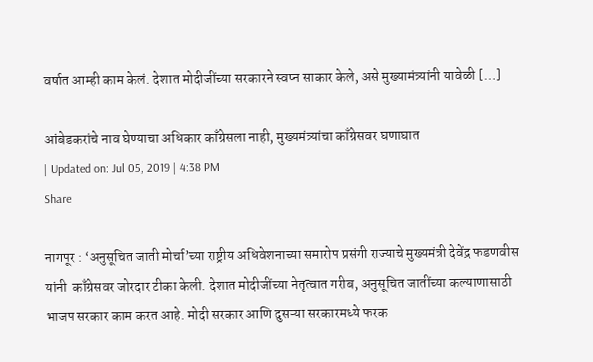वर्षात आम्ही काम केलं. देशात मोदीजींच्या सरकारने स्वप्न साकार केले, असे मुख्यामंत्र्यांनी यावेळी […]

आंबेडकरांचे नाव घेण्याचा अधिकार काँग्रेसला नाही, मुख्यमंत्र्यांचा काँग्रेसवर घणाघात
| Updated on: Jul 05, 2019 | 4:38 PM
Share

नागपूर : ‘अनुसूचित जाती मोर्चा’च्या राष्ट्रीय अधिवेशनाच्या समारोप प्रसंगी राज्याचे मुख्यमंत्री देवेंद्र फडणवीस यांनी  काँग्रेसवर जोरदार टीका केली. देशात मोदीजींच्या नेतृत्वात गरीब, अनुसूचित जातींच्या कल्याणासाठी भाजप सरकार काम करत आहे. मोदी सरकार आणि दुसऱ्या सरकारमध्ये फरक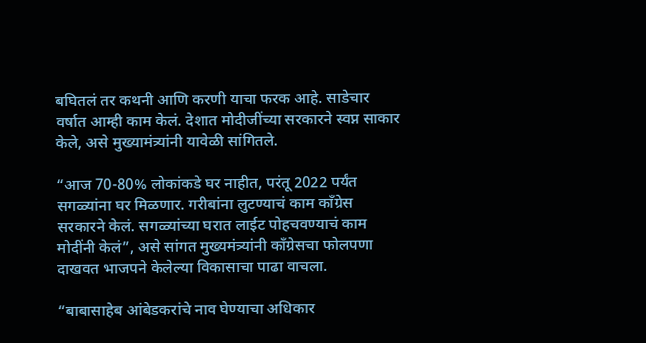बघितलं तर कथनी आणि करणी याचा फरक आहे. साडेचार वर्षात आम्ही काम केलं. देशात मोदीजींच्या सरकारने स्वप्न साकार केले, असे मुख्यामंत्र्यांनी यावेळी सांगितले.

“आज 70-80% लोकांकडे घर नाहीत, परंतू 2022 पर्यंत सगळ्यांना घर मिळणार. गरीबांना लुटण्याचं काम काँग्रेस सरकारने केलं. सगळ्यांच्या घरात लाईट पोहचवण्याचं काम मोदींनी केलं”, असे सांगत मुख्यमंत्र्यांनी काँग्रेसचा फोलपणा दाखवत भाजपने केलेल्या विकासाचा पाढा वाचला.

“बाबासाहेब आंबेडकरांचे नाव घेण्याचा अधिकार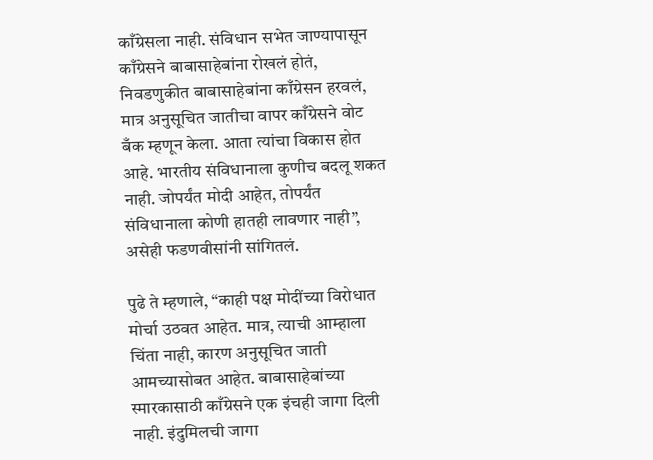काँग्रेसला नाही. संविधान सभेत जाण्यापासून काँग्रेसने बाबासाहेबांना रोखलं होतं, निवडणुकीत बाबासाहेबांना काँग्रेसन हरवलं, मात्र अनुसूचित जातीचा वापर काँग्रेसने वोट बँक म्हणून केला. आता त्यांचा विकास होत आहे. भारतीय संविधानाला कुणीच बदलू शकत नाही. जोपर्यंत मोदी आहेत, तोपर्यंत संविधानाला कोणी हातही लावणार नाही”, असेही फडणवीसांनी सांगितलं.

पुढे ते म्हणाले, “काही पक्ष मोदींच्या विरोधात मोर्चा उठवत आहेत. मात्र, त्याची आम्हाला चिंता नाही, कारण अनुसूचित जाती आमच्यासोबत आहेत. बाबासाहेबांच्या स्मारकासाठी काँग्रेसने एक इंचही जागा दिली नाही. इंदुमिलची जागा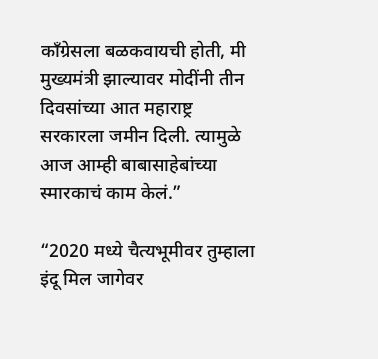काँग्रेसला बळकवायची होती, मी मुख्यमंत्री झाल्यावर मोदींनी तीन दिवसांच्या आत महाराष्ट्र सरकारला जमीन दिली. त्यामुळे आज आम्ही बाबासाहेबांच्या स्मारकाचं काम केलं.”

“2020 मध्ये चैत्यभूमीवर तुम्हाला इंदू मिल जागेवर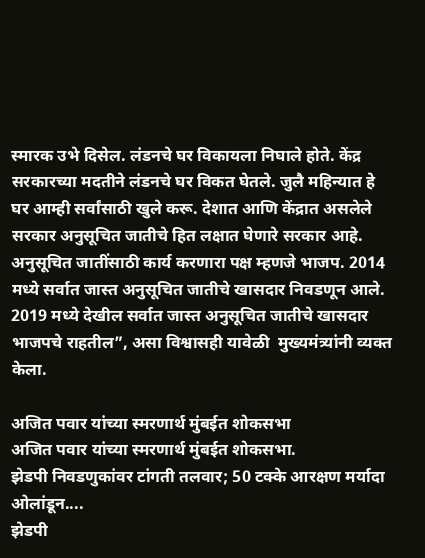स्मारक उभे दिसेल. लंडनचे घर विकायला निघाले होते. केंद्र सरकारच्या मदतीने लंडनचे घर विकत घेतले. जुलै महिन्यात हे घर आम्ही सर्वांसाठी खुले करू. देशात आणि केंद्रात असलेले सरकार अनुसूचित जातीचे हित लक्षात घेणारे सरकार आहे. अनुसूचित जातींसाठी कार्य करणारा पक्ष म्हणजे भाजप. 2014 मध्ये सर्वात जास्त अनुसूचित जातीचे खासदार निवडणून आले. 2019 मध्ये देखील सर्वात जास्त अनुसूचित जातीचे खासदार भाजपचे राहतील”, असा विश्वासही यावेळी  मुख्यमंत्र्यांनी व्यक्त केला.

अजित पवार यांच्या स्मरणार्थ मुंबईत शोकसभा
अजित पवार यांच्या स्मरणार्थ मुंबईत शोकसभा.
झेडपी निवडणुकांवर टांगती तलवार; 50 टक्के आरक्षण मर्यादा ओलांडून....
झेडपी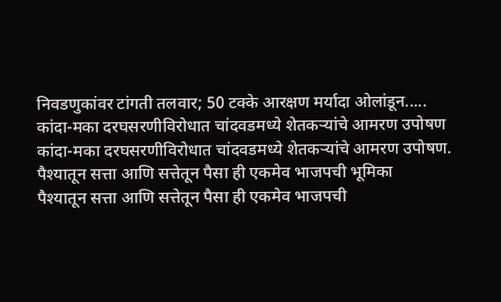निवडणुकांवर टांगती तलवार; 50 टक्के आरक्षण मर्यादा ओलांडून.....
कांदा-मका दरघसरणीविरोधात चांदवडमध्ये शेतकऱ्यांचे आमरण उपोषण
कांदा-मका दरघसरणीविरोधात चांदवडमध्ये शेतकऱ्यांचे आमरण उपोषण.
पैश्यातून सत्ता आणि सत्तेतून पैसा ही एकमेव भाजपची भूमिका
पैश्यातून सत्ता आणि सत्तेतून पैसा ही एकमेव भाजपची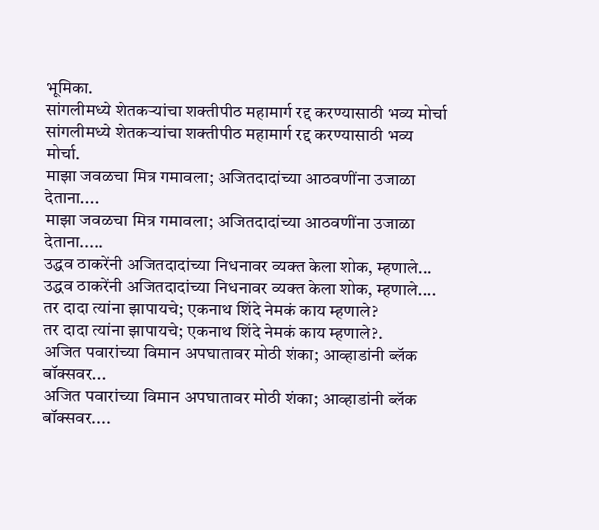भूमिका.
सांगलीमध्ये शेतकऱ्यांचा शक्तीपीठ महामार्ग रद्द करण्यासाठी भव्य मोर्चा
सांगलीमध्ये शेतकऱ्यांचा शक्तीपीठ महामार्ग रद्द करण्यासाठी भव्य मोर्चा.
माझा जवळचा मित्र गमावला; अजितदादांच्या आठवणींना उजाळा देताना....
माझा जवळचा मित्र गमावला; अजितदादांच्या आठवणींना उजाळा देताना.....
उद्धव ठाकरेंनी अजितदादांच्या निधनावर व्यक्त केला शोक, म्हणाले...
उद्धव ठाकरेंनी अजितदादांच्या निधनावर व्यक्त केला शोक, म्हणाले....
तर दादा त्यांना झापायचे; एकनाथ शिंदे नेमकं काय म्हणाले?
तर दादा त्यांना झापायचे; एकनाथ शिंदे नेमकं काय म्हणाले?.
अजित पवारांच्या विमान अपघातावर मोठी शंका; आव्हाडांनी ब्लॅक बॉक्सवर...
अजित पवारांच्या विमान अपघातावर मोठी शंका; आव्हाडांनी ब्लॅक बॉक्सवर....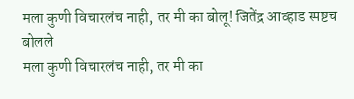मला कुणी विचारलंच नाही, तर मी का बोलू! जितेंद्र आव्हाड स्पष्टच बोलले
मला कुणी विचारलंच नाही, तर मी का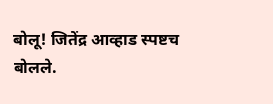बोलू! जितेंद्र आव्हाड स्पष्टच बोलले.